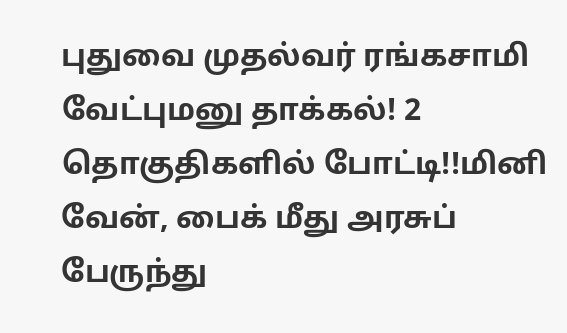புதுவை முதல்வர் ரங்கசாமி வேட்புமனு தாக்கல்! 2 தொகுதிகளில் போட்டி!!மினி வேன், பைக் மீது அரசுப் பேருந்து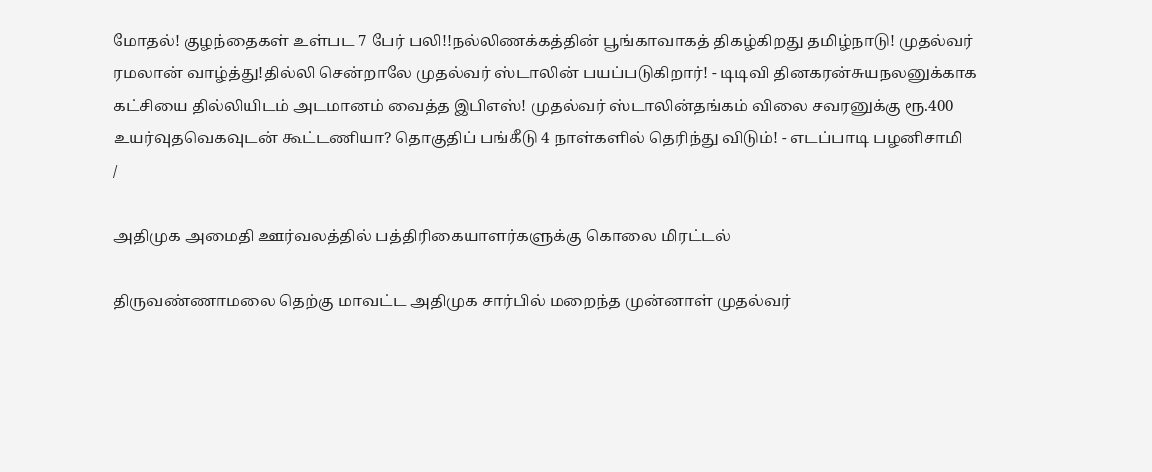மோதல்! குழந்தைகள் உள்பட 7 பேர் பலி!!நல்லிணக்கத்தின் பூங்காவாகத் திகழ்கிறது தமிழ்நாடு! முதல்வர் ரமலான் வாழ்த்து!தில்லி சென்றாலே முதல்வர் ஸ்டாலின் பயப்படுகிறார்! - டிடிவி தினகரன்சுயநலனுக்காக கட்சியை தில்லியிடம் அடமானம் வைத்த இபிஎஸ்! முதல்வர் ஸ்டாலின்தங்கம் விலை சவரனுக்கு ரூ.400 உயர்வுதவெகவுடன் கூட்டணியா? தொகுதிப் பங்கீடு 4 நாள்களில் தெரிந்து விடும்! - எடப்பாடி பழனிசாமி
/

அதிமுக அமைதி ஊர்வலத்தில் பத்திரிகையாளர்களுக்கு கொலை மிரட்டல்

திருவண்ணாமலை தெற்கு மாவட்ட அதிமுக சார்பில் மறைந்த முன்னாள் முதல்வர்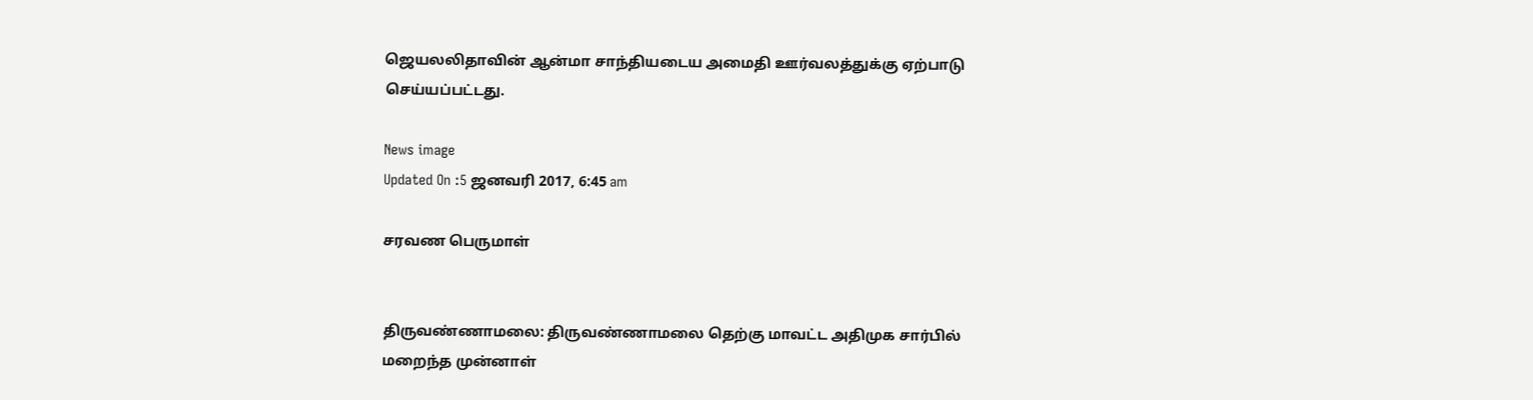ஜெயலலிதாவின் ஆன்மா சாந்தியடைய அமைதி ஊர்வலத்துக்கு ஏற்பாடு செய்யப்பட்டது.

News image
Updated On :5 ஜனவரி 2017, 6:45 am

சரவண பெருமாள்


திருவண்ணாமலை: திருவண்ணாமலை தெற்கு மாவட்ட அதிமுக சார்பில் மறைந்த முன்னாள்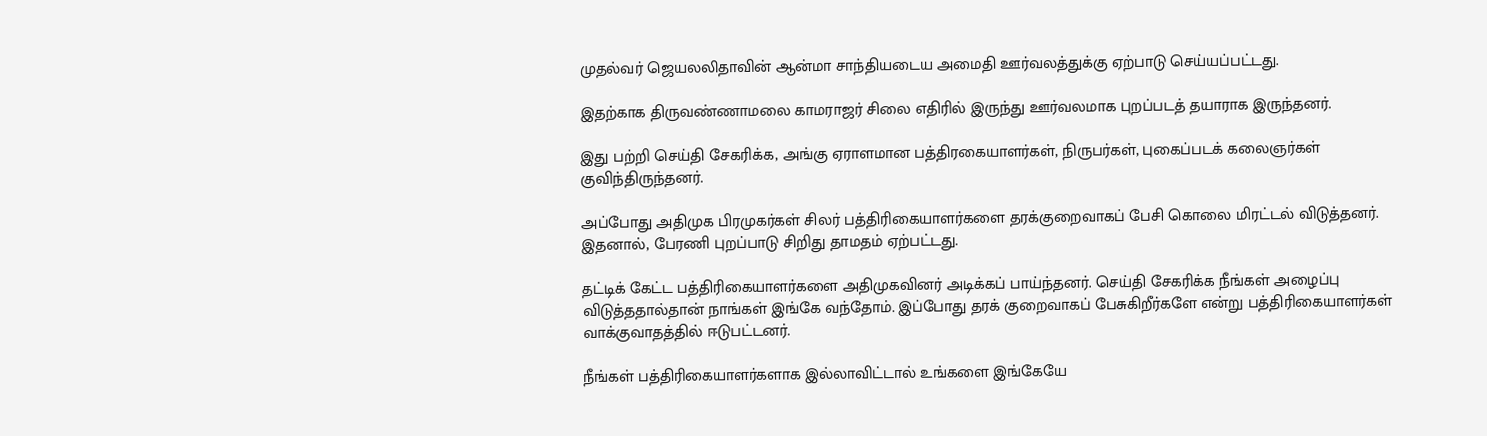முதல்வர் ஜெயலலிதாவின் ஆன்மா சாந்தியடைய அமைதி ஊர்வலத்துக்கு ஏற்பாடு செய்யப்பட்டது.

இதற்காக திருவண்ணாமலை காமராஜர் சிலை எதிரில் இருந்து ஊர்வலமாக புறப்படத் தயாராக இருந்தனர்.

இது பற்றி செய்தி சேகரிக்க, அங்கு ஏராளமான பத்திரகையாளர்கள், நிருபர்கள், புகைப்படக் கலைஞர்கள் குவிந்திருந்தனர்.

அப்போது அதிமுக பிரமுகர்கள் சிலர் பத்திரிகையாளர்களை தரக்குறைவாகப் பேசி கொலை மிரட்டல் விடுத்தனர். இதனால், பேரணி புறப்பாடு சிறிது தாமதம் ஏற்பட்டது.

தட்டிக் கேட்ட பத்திரிகையாளர்களை அதிமுகவினர் அடிக்கப் பாய்ந்தனர். செய்தி சேகரிக்க நீங்கள் அழைப்பு விடுத்ததால்தான் நாங்கள் இங்கே வந்தோம். இப்போது தரக் குறைவாகப் பேசுகிறீர்களே என்று பத்திரிகையாளர்கள் வாக்குவாதத்தில் ஈடுபட்டனர்.

நீங்கள் பத்திரிகையாளர்களாக இல்லாவிட்டால் உங்களை இங்கேயே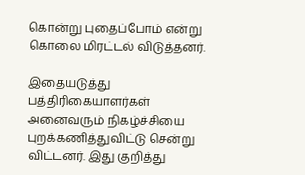கொன்று புதைப்போம் என்று கொலை மிரட்டல் விடுத்தனர்.

இதையடுத்து பத்திரிகையாளர்கள் அனைவரும் நிகழ்ச்சியை புறக்கணித்துவிட்டு சென்று விட்டனர். இது குறித்து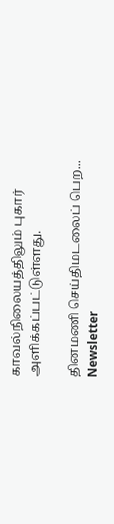காவல்நிலையத்திலும் புகார் அளிக்கப்பட்டுள்ளது.

தினமணி செய்திமடலைப் பெற... Newsletter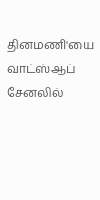தினமணி'யை வாட்ஸ்ஆப் சேனலில்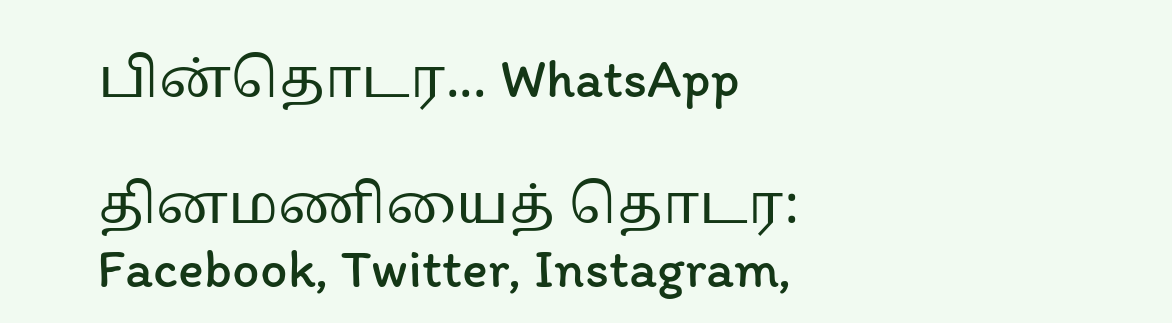பின்தொடர... WhatsApp

தினமணியைத் தொடர: Facebook, Twitter, Instagram,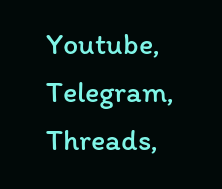Youtube, Telegram, Threads,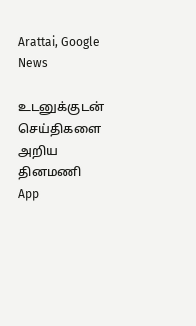Arattai, Google News

உடனுக்குடன் செய்திகளை அறிய தினமணி App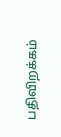பதிவிறக்கம்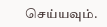செய்யவும்.